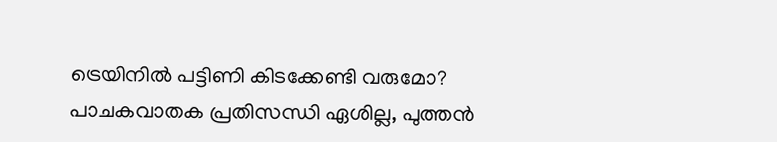ട്രെയിനിൽ പട്ടിണി കിടക്കേണ്ടി വരുമോ? പാചകവാതക പ്രതിസന്ധി ഏശില്ല, പുത്തൻ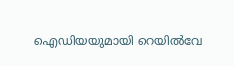ഐഡിയയുമായി റെയിൽവേ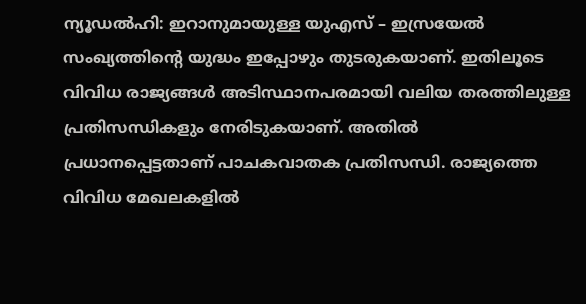ന്യൂഡൽഹി: ഇറാനുമായുള്ള യുഎസ് – ഇസ്രയേൽ സംഖ്യത്തിന്റെ യുദ്ധം ഇപ്പോഴും തുടരുകയാണ്. ഇതിലൂടെ വിവിധ രാജ്യങ്ങൾ അടിസ്ഥാനപരമായി വലിയ തരത്തിലുള്ള പ്രതിസന്ധികളും നേരിടുകയാണ്. അതിൽ പ്രധാനപ്പെട്ടതാണ് പാചകവാതക പ്രതിസന്ധി. രാജ്യത്തെ വിവിധ മേഖലകളിൽ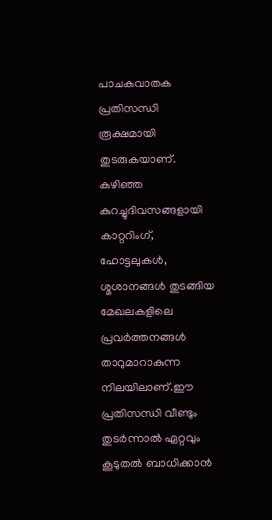പാചകവാതക പ്രതിസന്ധി രൂക്ഷമായി തുടരുകയാണ്. കഴിഞ്ഞ കുറച്ചുദിവസങ്ങളായി കാറ്ററിംഗ്, ഹോട്ടലുകൾ, ശ്മശാനങ്ങൾ തുടങ്ങിയ മേഖലകളിലെ പ്രവർത്തനങ്ങൾ താറുമാറാകുന്ന നിലയിലാണ്.ഈ പ്രതിസന്ധി വീണ്ടും തുടർന്നാൽ ഏറ്റവും കൂടുതൽ ബാധിക്കാൻ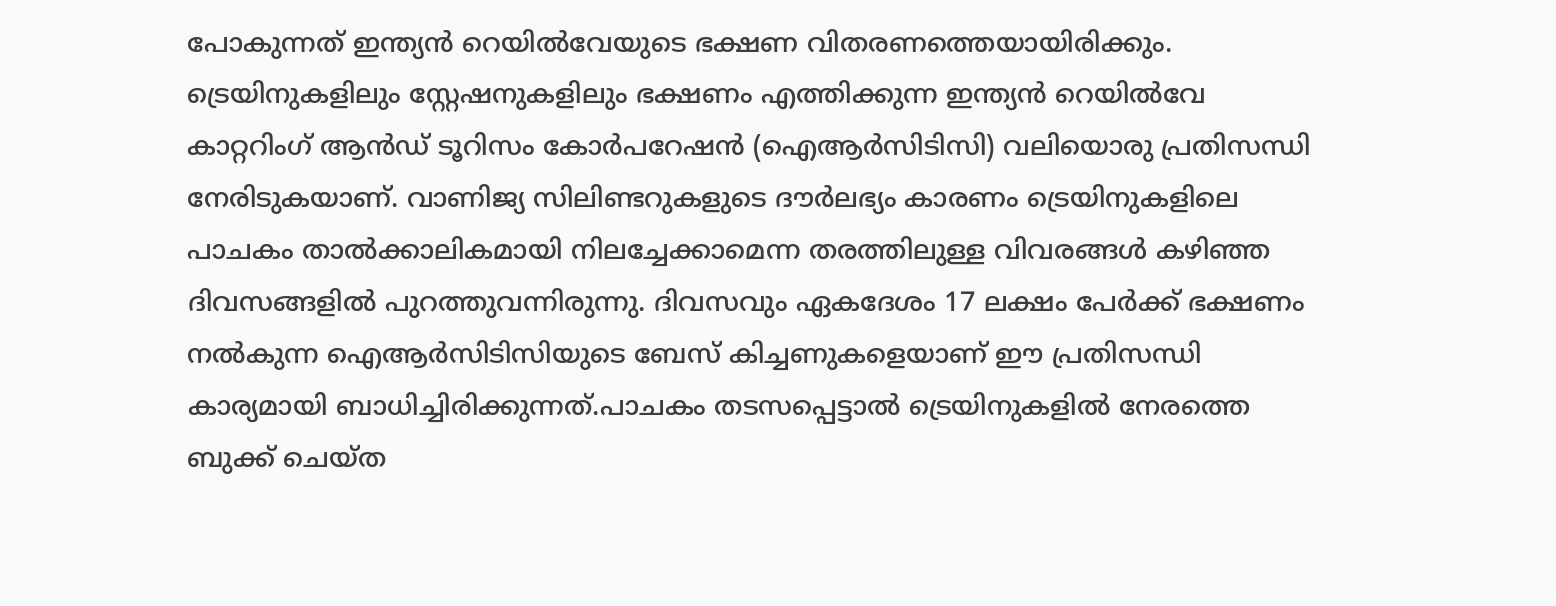പോകുന്നത് ഇന്ത്യൻ റെയിൽവേയുടെ ഭക്ഷണ വിതരണത്തെയായിരിക്കും. ട്രെയിനുകളിലും സ്റ്റേഷനുകളിലും ഭക്ഷണം എത്തിക്കുന്ന ഇന്ത്യൻ റെയിൽവേ കാറ്ററിംഗ് ആൻഡ് ടൂറിസം കോർപറേഷൻ (ഐആർസിടിസി) വലിയൊരു പ്രതിസന്ധി നേരിടുകയാണ്. വാണിജ്യ സിലിണ്ടറുകളുടെ ദൗർലഭ്യം കാരണം ട്രെയിനുകളിലെ പാചകം താൽക്കാലികമായി നിലച്ചേക്കാമെന്ന തരത്തിലുള്ള വിവരങ്ങൾ കഴിഞ്ഞ ദിവസങ്ങളിൽ പുറത്തുവന്നിരുന്നു. ദിവസവും ഏകദേശം 17 ലക്ഷം പേർക്ക് ഭക്ഷണം നൽകുന്ന ഐആർസിടിസിയുടെ ബേസ് കിച്ചണുകളെയാണ് ഈ പ്രതിസന്ധി കാര്യമായി ബാധിച്ചിരിക്കുന്നത്.പാചകം തടസപ്പെട്ടാൽ ട്രെയിനുകളിൽ നേരത്തെ ബുക്ക് ചെയ്ത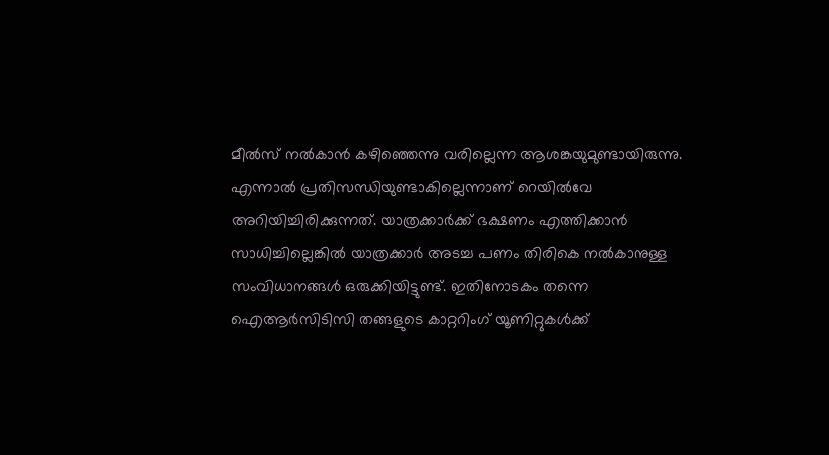മീൽസ് നൽകാൻ കഴിഞ്ഞെന്നു വരില്ലെന്ന ആശങ്കയുമുണ്ടായിരുന്നു. എന്നാൽ പ്രതിസന്ധിയുണ്ടാകില്ലെന്നാണ് റെയിൽവേ അറിയിച്ചിരിക്കുന്നത്. യാത്രക്കാർക്ക് ഭക്ഷണം എത്തിക്കാൻ സാധിച്ചില്ലെങ്കിൽ യാത്രക്കാർ അടച്ച പണം തിരികെ നൽകാനുള്ള സംവിധാനങ്ങൾ ഒരുക്കിയിട്ടുണ്ട്. ഇതിനോടകം തന്നെ ഐആർസിടിസി തങ്ങളുടെ കാറ്ററിംഗ് യൂണിറ്റുകൾക്ക്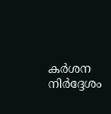കർശന നിർദ്ദേശം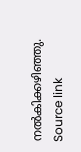നൽകിക്കഴിഞ്ഞു.
Source link